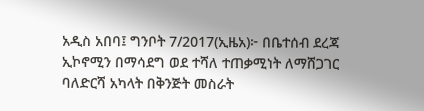አዲስ አበባ፤ ግንቦት 7/2017(ኢዜአ)፦ በቤተሰብ ደረጃ ኢኮኖሚን በማሳደግ ወደ ተሻለ ተጠቃሚነት ለማሸጋገር ባለድርሻ አካላት በቅንጅት መስራት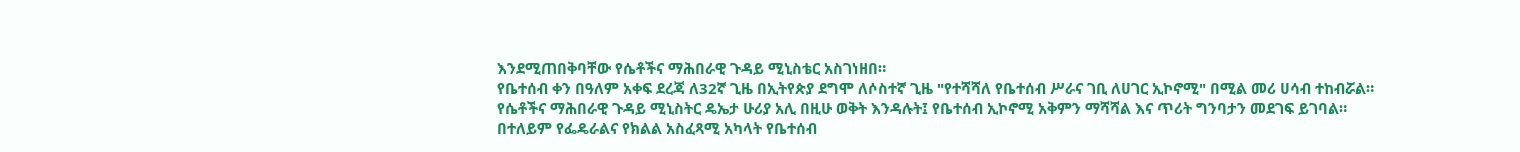እንደሚጠበቅባቸው የሴቶችና ማሕበራዊ ጉዳይ ሚኒስቴር አስገነዘበ።
የቤተሰብ ቀን በዓለም አቀፍ ደረጃ ለ32ኛ ጊዜ በኢትየጵያ ደግሞ ለሶስተኛ ጊዜ "የተሻሻለ የቤተሰብ ሥራና ገቢ ለሀገር ኢኮኖሚ" በሚል መሪ ሀሳብ ተከብሯል።
የሴቶችና ማሕበራዊ ጉዳይ ሚኒስትር ዴኤታ ሁሪያ አሊ በዚሁ ወቅት እንዳሉት፤ የቤተሰብ ኢኮኖሚ አቅምን ማሻሻል እና ጥሪት ግንባታን መደገፍ ይገባል።
በተለይም የፌዴራልና የክልል አስፈጻሚ አካላት የቤተሰብ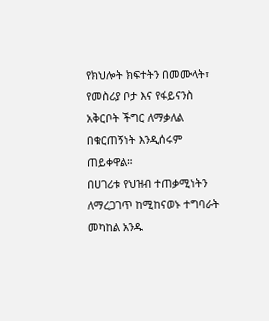የክህሎት ክፍተትን በመሙላት፣ የመስሪያ ቦታ እና የፋይናንስ አቅርቦት ችግር ለማቃለል በቁርጠኝነት እንዲሰሩም ጠይቀዋል።
በሀገሪቱ የህዝብ ተጠቃሚነትን ለማረጋገጥ ከሚከናወኑ ተግባራት መካከል አንዱ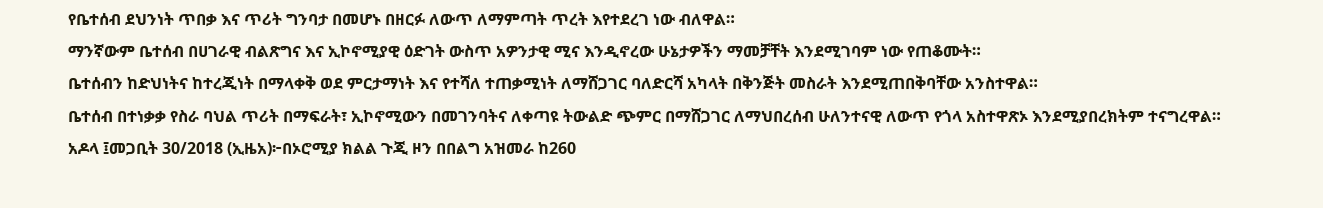የቤተሰብ ደህንነት ጥበቃ እና ጥሪት ግንባታ በመሆኑ በዘርፉ ለውጥ ለማምጣት ጥረት እየተደረገ ነው ብለዋል።
ማንኛውም ቤተሰብ በሀገራዊ ብልጽግና እና ኢኮኖሚያዊ ዕድገት ውስጥ አዎንታዊ ሚና እንዲኖረው ሁኔታዎችን ማመቻቸት እንደሚገባም ነው የጠቆሙት።
ቤተሰብን ከድህነትና ከተረጂነት በማላቀቅ ወደ ምርታማነት እና የተሻለ ተጠቃሚነት ለማሸጋገር ባለድርሻ አካላት በቅንጅት መስራት እንደሚጠበቅባቸው አንስተዋል።
ቤተሰብ በተነቃቃ የስራ ባህል ጥሪት በማፍራት፣ ኢኮኖሚውን በመገንባትና ለቀጣዩ ትውልድ ጭምር በማሸጋገር ለማህበረሰብ ሁለንተናዊ ለውጥ የጎላ አስተዋጽኦ እንደሚያበረክትም ተናግረዋል።
አዶላ ፤መጋቢት 30/2018 (ኢዜአ)፦በኦሮሚያ ክልል ጉጂ ዞን በበልግ አዝመራ ከ260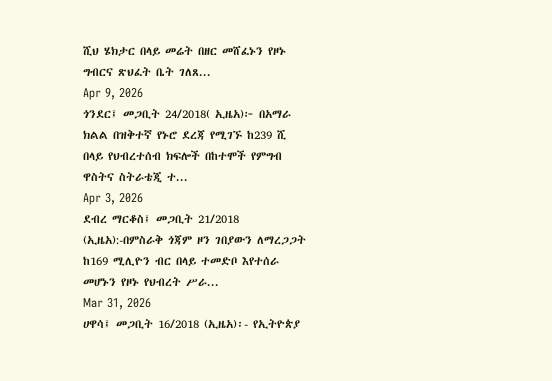ሺህ ሄክታር በላይ መሬት በዘር መሸፈኑን የዞኑ ግብርና ጽህፈት ቤት ገለጸ...
Apr 9, 2026
ጎንደር፤ መጋቢት 24/2018( ኢዜአ)፦ በአማራ ክልል በዝቅተኛ የኑሮ ደረጃ የሚገኙ ከ239 ሺ በላይ የህብረተሰብ ክፍሎች በከተሞች የምግብ ዋስትና ስትራቴጂ ተ...
Apr 3, 2026
ደብረ ማርቆስ፤ መጋቢት 21/2018 (ኢዜአ):-በምስራቅ ጎጃም ዞን ገበያውን ለማረጋጋት ከ169 ሚሊዮን ብር በላይ ተመድቦ እየተሰራ መሆኑን የዞኑ የህብረት ሥራ...
Mar 31, 2026
ሀዋሳ፤ መጋቢት 16/2018 (ኢዜአ)፡- የኢትዮጵያ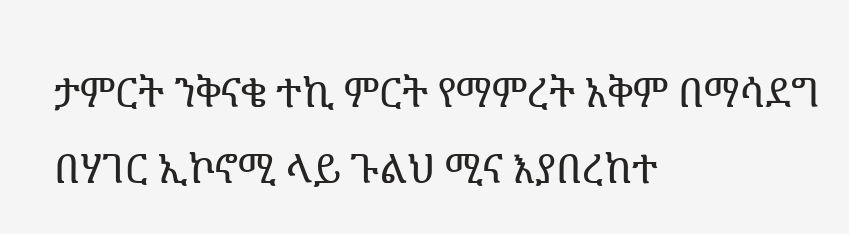ታምርት ንቅናቄ ተኪ ምርት የማምረት አቅም በማሳደግ በሃገር ኢኮኖሚ ላይ ጉልህ ሚና እያበረከተ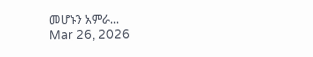መሆኑን አምራ...
Mar 26, 2026